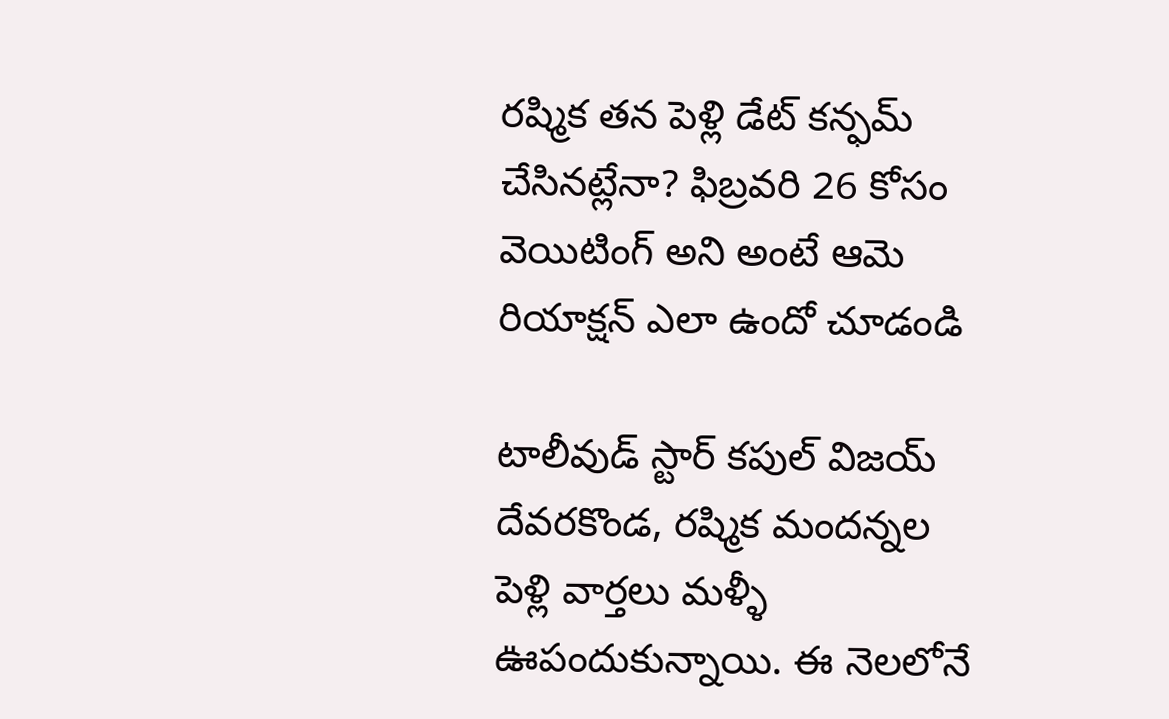రష్మిక తన పెళ్లి డేట్ కన్ఫమ్ చేసినట్లేనా? ఫిబ్రవరి 26 కోసం వెయిటింగ్ అని అంటే ఆమె రియాక్షన్ ఎలా ఉందో చూడండి

టాలీవుడ్ స్టార్ కపుల్ విజయ్ దేవరకొండ, రష్మిక మందన్నల పెళ్లి వార్తలు మళ్ళీ ఊపందుకున్నాయి. ఈ నెలలోనే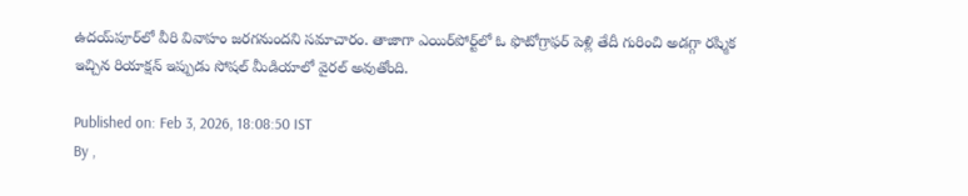ఉదయ్‌పూర్‌లో వీరి వివాహం జరగనుందని సమాచారం. తాజాగా ఎయిర్‌పోర్ట్‌లో ఓ ఫొటోగ్రాఫర్ పెళ్లి తేదీ గురించి అడగ్గా రష్మిక ఇచ్చిన రియాక్షన్ ఇప్పుడు సోషల్ మీడియాలో వైరల్ అవుతోంది.

Published on: Feb 3, 2026, 18:08:50 IST
By ,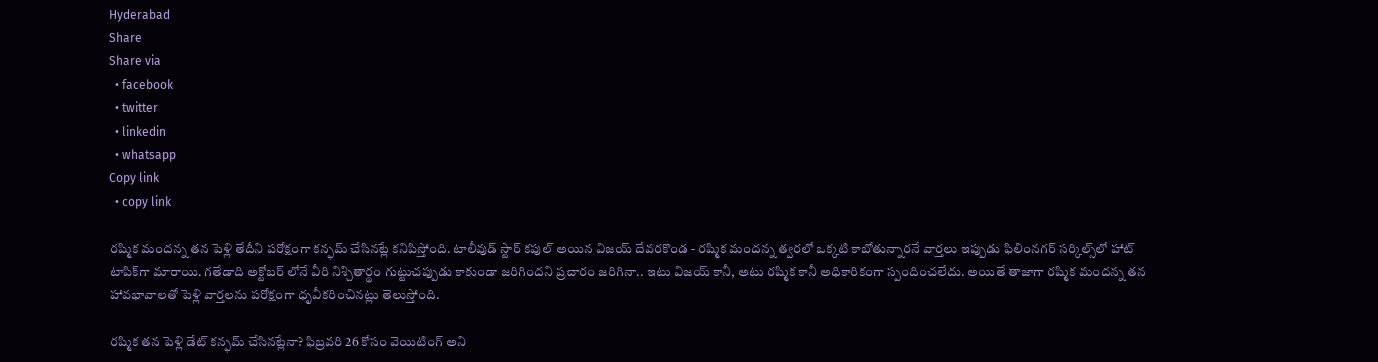Hyderabad
Share
Share via
  • facebook
  • twitter
  • linkedin
  • whatsapp
Copy link
  • copy link

రష్మిక మందన్న తన పెళ్లి తేదీని పరోక్షంగా కన్ఫమ్ చేసినట్లే కనిపిస్తోంది. టాలీవుడ్ స్టార్ కపుల్ అయిన విజయ్ దేవరకొండ - రష్మిక మందన్న త్వరలో ఒక్కటి కాబోతున్నారనే వార్తలు ఇప్పుడు ఫిలింనగర్ సర్కిల్స్‌లో హాట్ టాపిక్‌గా మారాయి. గతేడాది అక్టోబర్ లోనే వీరి నిశ్చితార్థం గుట్టుచప్పుడు కాకుండా జరిగిందని ప్రచారం జరిగినా.. ఇటు విజయ్ కానీ, అటు రష్మిక కానీ అధికారికంగా స్పందించలేదు. అయితే తాజాగా రష్మిక మందన్న తన హావభావాలతో పెళ్లి వార్తలను పరోక్షంగా ధృవీకరించినట్లు తెలుస్తోంది.

రష్మిక తన పెళ్లి డేట్ కన్ఫమ్ చేసినట్లేనా? ఫిబ్రవరి 26 కోసం వెయిటింగ్ అని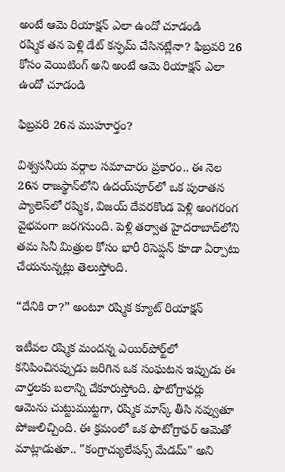అంటే ఆమె రియాక్షన్ ఎలా ఉందో చూడండి
రష్మిక తన పెళ్లి డేట్ కన్ఫమ్ చేసినట్లేనా? ఫిబ్రవరి 26 కోసం వెయిటింగ్ అని అంటే ఆమె రియాక్షన్ ఎలా ఉందో చూడండి

ఫిబ్రవరి 26న ముహూర్తం?

విశ్వసనీయ వర్గాల సమాచారం ప్రకారం.. ఈ నెల 26న రాజస్థాన్‌లోని ఉదయ్‌పూర్‌లో ఒక పురాతన ప్యాలెస్‌లో రష్మిక, విజయ్ దేవరకొండ పెళ్లి అంగరంగ వైభవంగా జరగనుంది. పెళ్లి తర్వాత హైదరాబాద్‌లోని తమ సినీ మిత్రుల కోసం భారీ రిసెప్షన్ కూడా ఏర్పాటు చేయనున్నట్లు తెలుస్తోంది.

“దేనికి రా?” అంటూ రష్మిక క్యూట్ రియాక్షన్

ఇటీవల రష్మిక మందన్న ఎయిర్‌పోర్ట్‌లో కనిపించినప్పుడు జరిగిన ఒక సంఘటన ఇప్పుడు ఈ వార్తలకు బలాన్ని చేకూరుస్తోంది. ఫొటోగ్రాఫర్లు ఆమెను చుట్టుముట్టగా, రష్మిక మాస్క్ తీసి నవ్వుతూ పోజులిచ్చింది. ఈ క్రమంలో ఒక ఫొటోగ్రాఫర్ ఆమెతో మాట్లాడుతూ.. "కంగ్రాచ్యులేషన్స్ మేడమ్" అని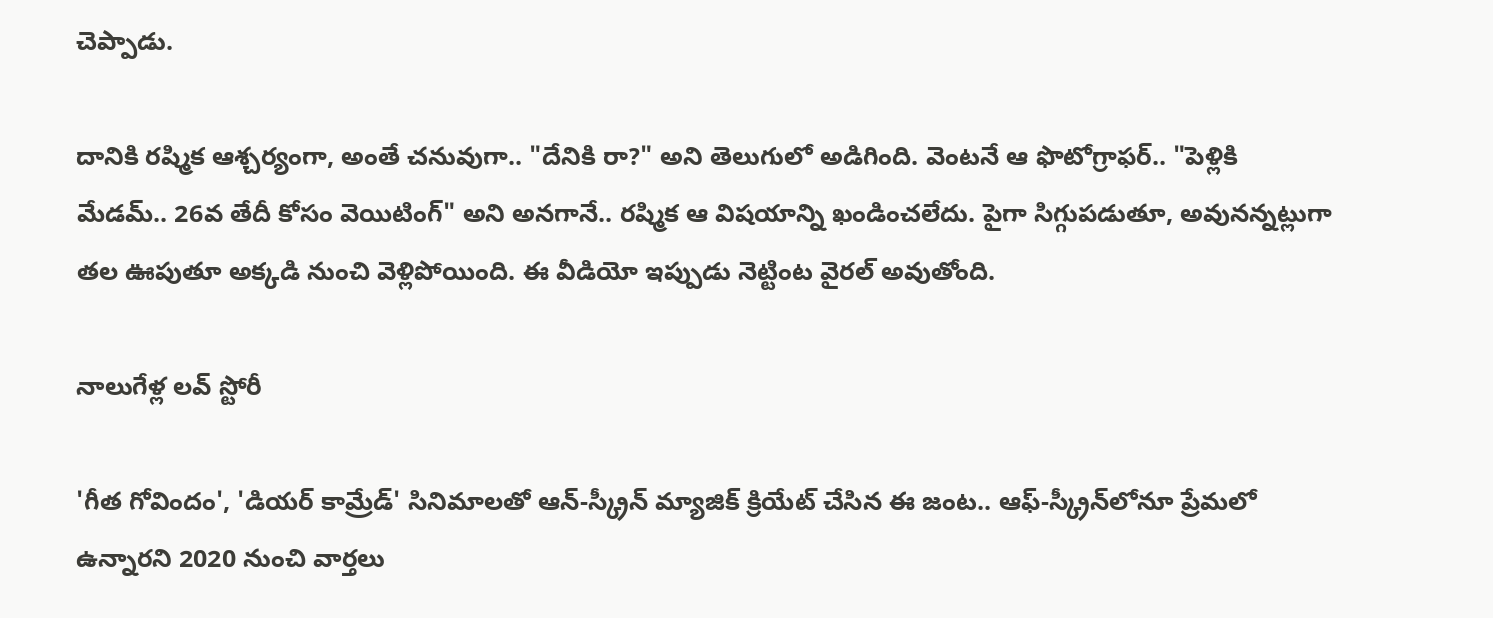చెప్పాడు.

దానికి రష్మిక ఆశ్చర్యంగా, అంతే చనువుగా.. "దేనికి రా?" అని తెలుగులో అడిగింది. వెంటనే ఆ ఫొటోగ్రాఫర్.. "పెళ్లికి మేడమ్.. 26వ తేదీ కోసం వెయిటింగ్" అని అనగానే.. రష్మిక ఆ విషయాన్ని ఖండించలేదు. పైగా సిగ్గుపడుతూ, అవునన్నట్లుగా తల ఊపుతూ అక్కడి నుంచి వెళ్లిపోయింది. ఈ వీడియో ఇప్పుడు నెట్టింట వైరల్ అవుతోంది.

నాలుగేళ్ల లవ్ స్టోరీ

'గీత గోవిందం', 'డియర్ కామ్రేడ్' సినిమాలతో ఆన్-స్క్రీన్ మ్యాజిక్ క్రియేట్ చేసిన ఈ జంట.. ఆఫ్-స్క్రీన్‌లోనూ ప్రేమలో ఉన్నారని 2020 నుంచి వార్తలు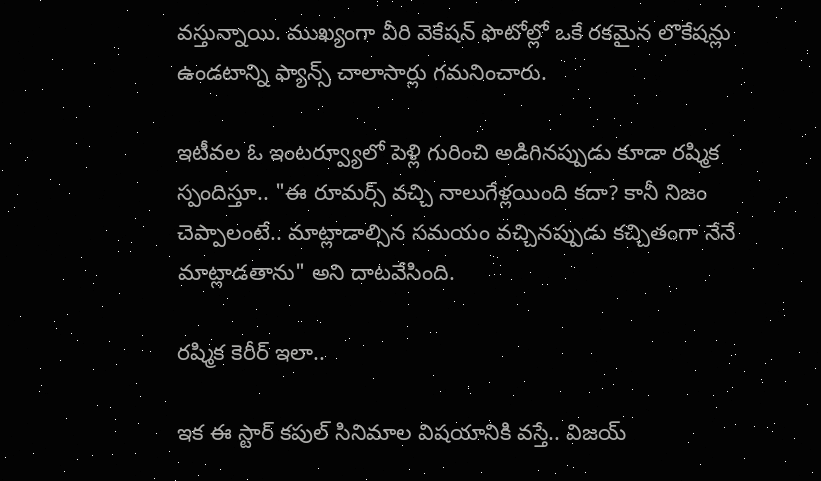వస్తున్నాయి. ముఖ్యంగా వీరి వెకేషన్ ఫొటోల్లో ఒకే రకమైన లొకేషన్లు ఉండటాన్ని ఫ్యాన్స్ చాలాసార్లు గమనించారు.

ఇటీవల ఓ ఇంటర్వ్యూలో పెళ్లి గురించి అడిగినప్పుడు కూడా రష్మిక స్పందిస్తూ.. "ఈ రూమర్స్ వచ్చి నాలుగేళ్లయింది కదా? కానీ నిజం చెప్పాలంటే.. మాట్లాడాల్సిన సమయం వచ్చినప్పుడు కచ్చితంగా నేనే మాట్లాడతాను" అని దాటవేసింది.

రష్మిక కెరీర్ ఇలా..

ఇక ఈ స్టార్ కపుల్ సినిమాల విషయానికి వస్తే.. విజయ్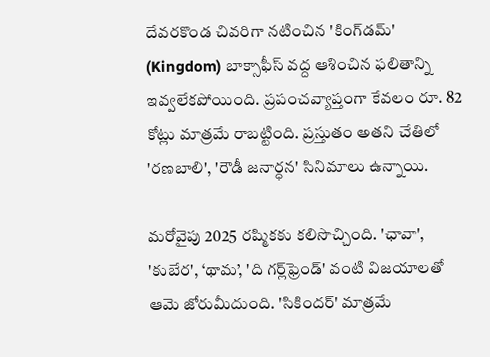దేవరకొండ చివరిగా నటించిన 'కింగ్‌డమ్' (Kingdom) బాక్సాఫీస్ వద్ద ఆశించిన ఫలితాన్ని ఇవ్వలేకపోయింది. ప్రపంచవ్యాప్తంగా కేవలం రూ. 82 కోట్లు మాత్రమే రాబట్టింది. ప్రస్తుతం అతని చేతిలో 'రణబాలి', 'రౌడీ జనార్ధన' సినిమాలు ఉన్నాయి.

మరోవైపు 2025 రష్మికకు కలిసొచ్చింది. 'ఛావా', 'కుబేర', ‘థామ’, 'ది గర్ల్‌ఫ్రెండ్' వంటి విజయాలతో ఆమె జోరుమీదుంది. 'సికిందర్' మాత్రమే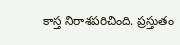కాస్త నిరాశపరిచింది. ప్రస్తుతం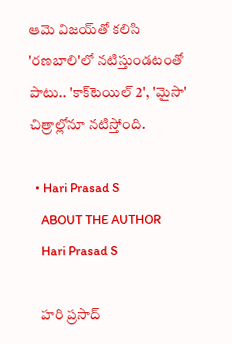ఆమె విజయ్‌తో కలిసి 'రణబాలి'లో నటిస్తుండటంతో పాటు.. 'కాక్‌టెయిల్ 2', 'మైసా' చిత్రాల్లోనూ నటిస్తోంది.

  • Hari Prasad S
    ABOUT THE AUTHOR
    Hari Prasad S

    హరి ప్రసాద్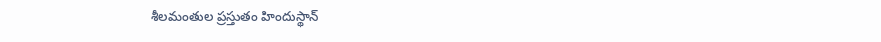శీలమంతుల ప్రస్తుతం హిందుస్థాన్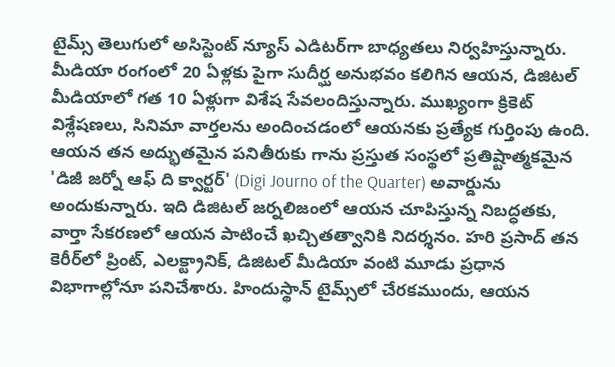టైమ్స్ తెలుగులో అసిస్టెంట్ న్యూస్ ఎడిటర్‌గా బాధ్యతలు నిర్వహిస్తున్నారు. మీడియా రంగంలో 20 ఏళ్లకు పైగా సుదీర్ఘ అనుభవం కలిగిన ఆయన, డిజిటల్ మీడియాలో గత 10 ఏళ్లుగా విశేష సేవలందిస్తున్నారు. ముఖ్యంగా క్రికెట్ విశ్లేషణలు, సినిమా వార్తలను అందించడంలో ఆయనకు ప్రత్యేక గుర్తింపు ఉంది. ఆయన తన అద్భుతమైన పనితీరుకు గాను ప్రస్తుత సంస్థలో ప్రతిష్టాత్మకమైన 'డిజీ జర్నో ఆఫ్ ది క్వార్టర్' (Digi Journo of the Quarter) అవార్డును అందుకున్నారు. ఇది డిజిటల్ జర్నలిజంలో ఆయన చూపిస్తున్న నిబద్ధతకు, వార్తా సేకరణలో ఆయన పాటించే ఖచ్చితత్వానికి నిదర్శనం. హరి ప్రసాద్ తన కెరీర్‌లో ప్రింట్, ఎలక్ట్రానిక్, డిజిటల్ మీడియా వంటి మూడు ప్రధాన విభాగాల్లోనూ పనిచేశారు. హిందుస్థాన్ టైమ్స్‌లో చేరకముందు, ఆయన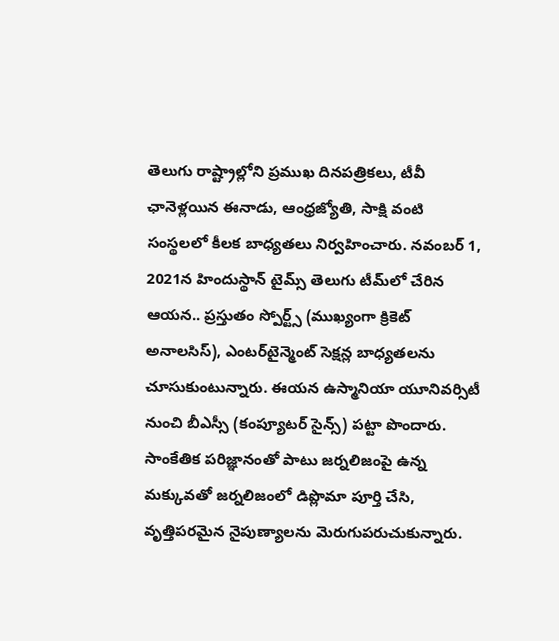తెలుగు రాష్ట్రాల్లోని ప్రముఖ దినపత్రికలు, టీవీ ఛానెళ్లయిన ఈనాడు, ఆంధ్రజ్యోతి, సాక్షి వంటి సంస్థలలో కీలక బాధ్యతలు నిర్వహించారు. నవంబర్ 1, 2021న హిందుస్థాన్ టైమ్స్ తెలుగు టీమ్‌లో చేరిన ఆయన.. ప్రస్తుతం స్పోర్ట్స్ (ముఖ్యంగా క్రికెట్ అనాలసిస్), ఎంటర్‌టైన్మెంట్ సెక్షన్ల బాధ్యతలను చూసుకుంటున్నారు. ఈయన ఉస్మానియా యూనివర్సిటీ నుంచి బీఎస్సీ (కంప్యూటర్ సైన్స్) పట్టా పొందారు. సాంకేతిక పరిజ్ఞానంతో పాటు జర్నలిజంపై ఉన్న మక్కువతో జర్నలిజంలో డిప్లొమా పూర్తి చేసి, వృత్తిపరమైన నైపుణ్యాలను మెరుగుపరుచుకున్నారు.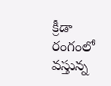క్రీడా రంగంలో వస్తున్న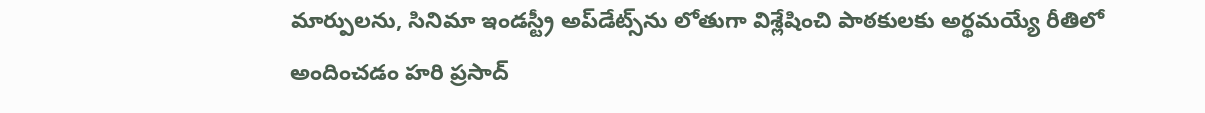మార్పులను, సినిమా ఇండస్ట్రీ అప్‌డేట్స్‌ను లోతుగా విశ్లేషించి పాఠకులకు అర్థమయ్యే రీతిలో అందించడం హరి ప్రసాద్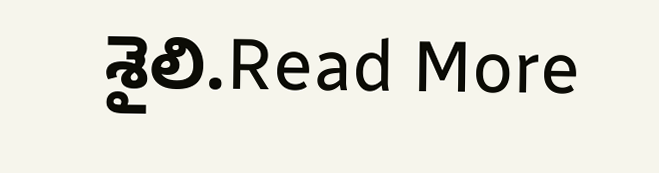శైలి.Read More